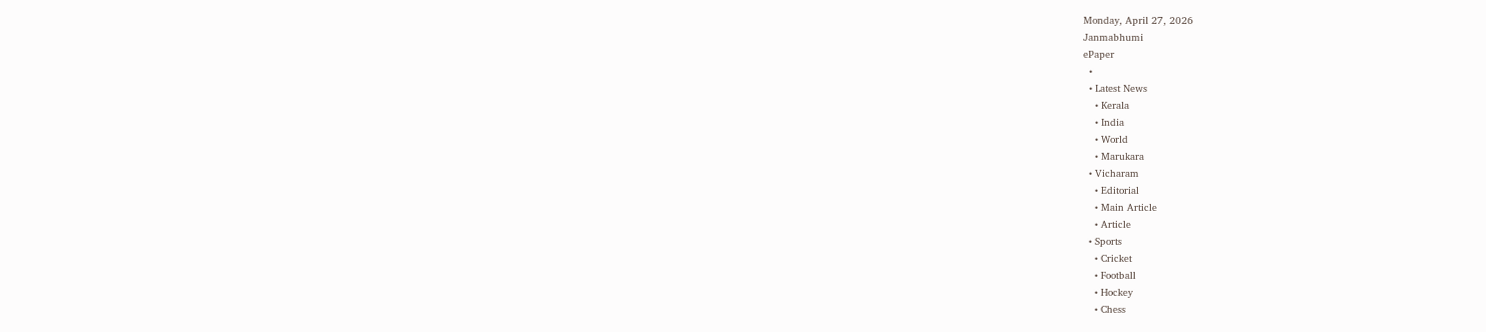Monday, April 27, 2026
Janmabhumi
ePaper
  •
  • Latest News
    • Kerala
    • India
    • World
    • Marukara
  • Vicharam
    • Editorial
    • Main Article
    • Article
  • Sports
    • Cricket
    • Football
    • Hockey
    • Chess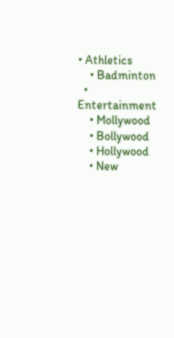• Athletics
    • Badminton
  • Entertainment
    • Mollywood
    • Bollywood
    • Hollywood
    • New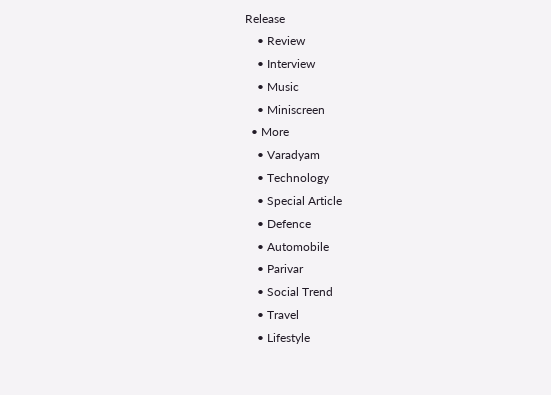Release
    • Review
    • Interview
    • Music
    • Miniscreen
  • More
    • Varadyam
    • Technology
    • Special Article
    • Defence
    • Automobile
    • Parivar
    • Social Trend
    • Travel
    • Lifestyle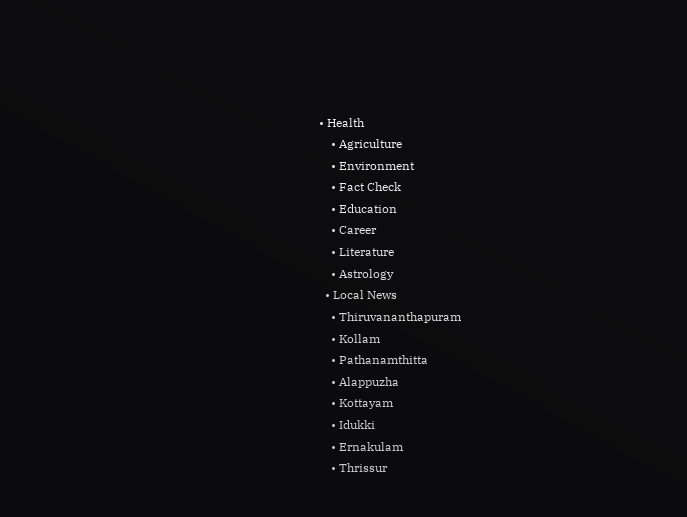• Health
    • Agriculture
    • Environment
    • Fact Check
    • Education
    • Career
    • Literature
    • Astrology
  • Local News
    • Thiruvananthapuram
    • Kollam
    • Pathanamthitta
    • Alappuzha
    • Kottayam
    • Idukki
    • Ernakulam
    • Thrissur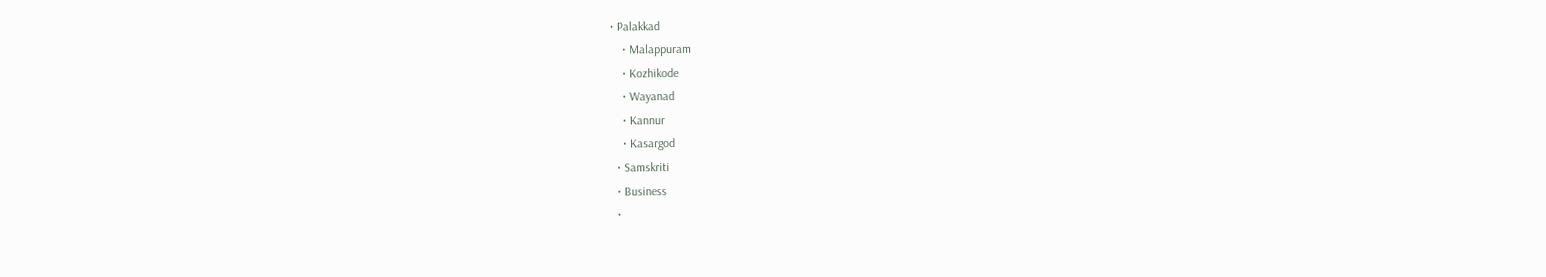• Palakkad
    • Malappuram
    • Kozhikode
    • Wayanad
    • Kannur
    • Kasargod
  • Samskriti
  • Business
  •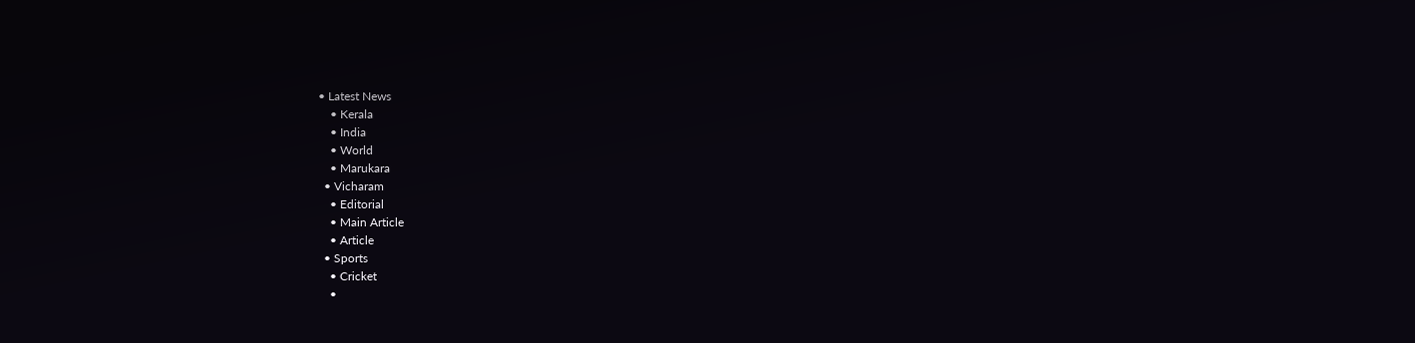• Latest News
    • Kerala
    • India
    • World
    • Marukara
  • Vicharam
    • Editorial
    • Main Article
    • Article
  • Sports
    • Cricket
    •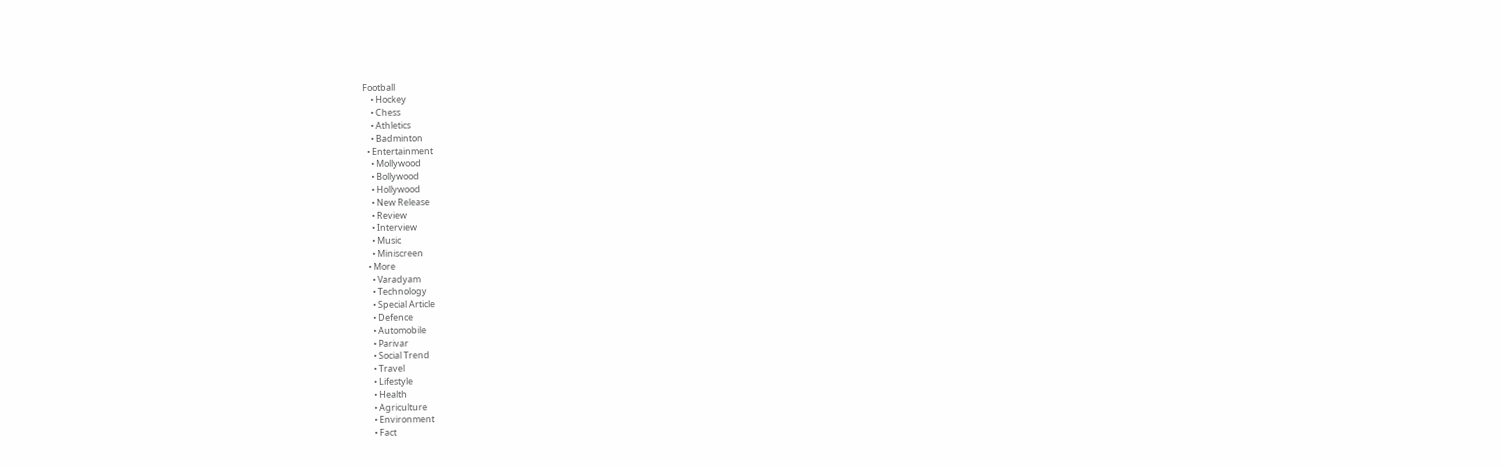Football
    • Hockey
    • Chess
    • Athletics
    • Badminton
  • Entertainment
    • Mollywood
    • Bollywood
    • Hollywood
    • New Release
    • Review
    • Interview
    • Music
    • Miniscreen
  • More
    • Varadyam
    • Technology
    • Special Article
    • Defence
    • Automobile
    • Parivar
    • Social Trend
    • Travel
    • Lifestyle
    • Health
    • Agriculture
    • Environment
    • Fact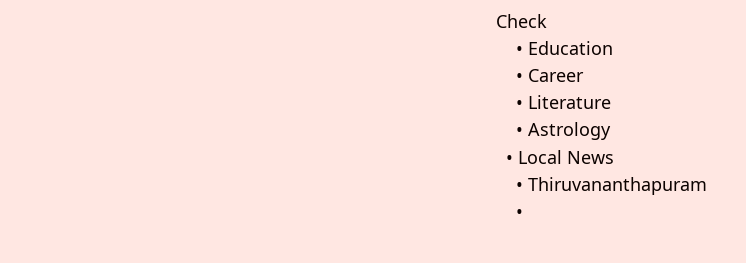Check
    • Education
    • Career
    • Literature
    • Astrology
  • Local News
    • Thiruvananthapuram
    •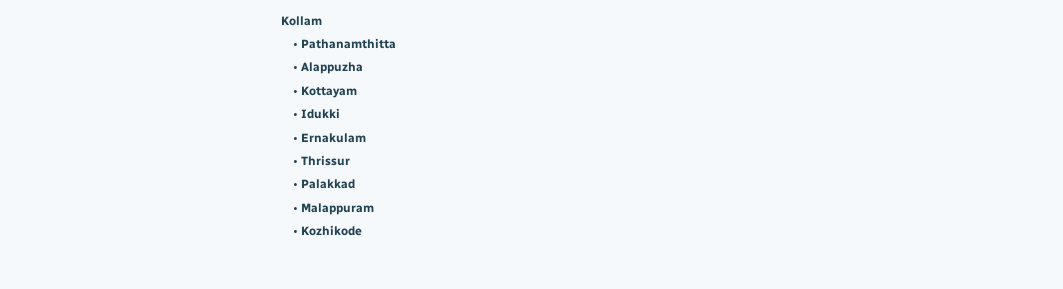Kollam
    • Pathanamthitta
    • Alappuzha
    • Kottayam
    • Idukki
    • Ernakulam
    • Thrissur
    • Palakkad
    • Malappuram
    • Kozhikode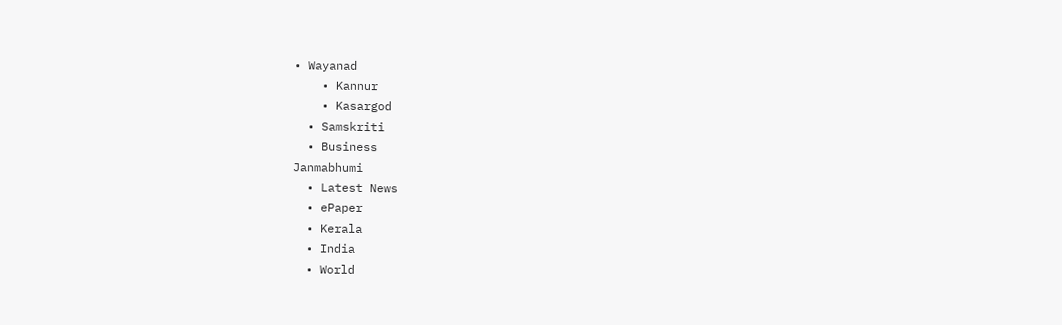• Wayanad
    • Kannur
    • Kasargod
  • Samskriti
  • Business
Janmabhumi
  • Latest News
  • ePaper
  • Kerala
  • India
  • World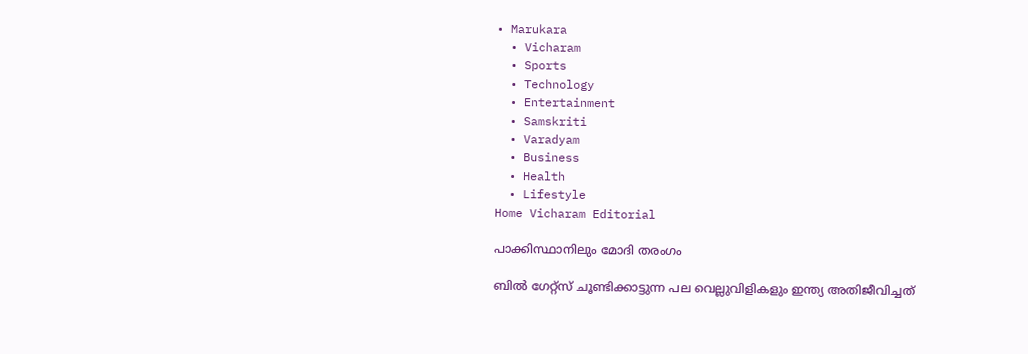• Marukara
  • Vicharam
  • Sports
  • Technology
  • Entertainment
  • Samskriti
  • Varadyam
  • Business
  • Health
  • Lifestyle
Home Vicharam Editorial

പാക്കിസ്ഥാനിലും മോദി തരംഗം

ബില്‍ ഗേറ്റ്‌സ് ചൂണ്ടിക്കാട്ടുന്ന പല വെല്ലുവിളികളും ഇന്ത്യ അതിജീവിച്ചത്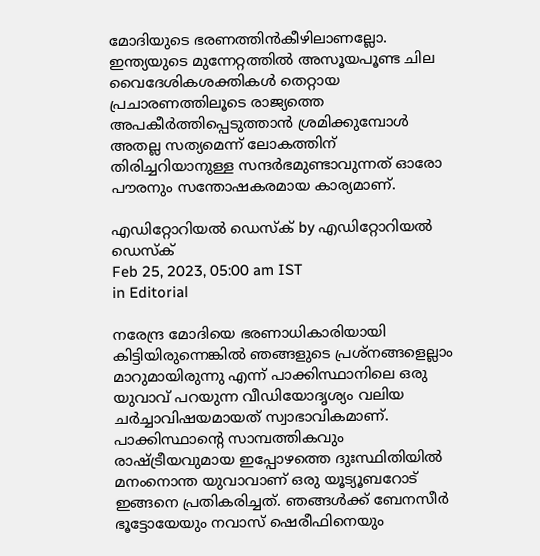മോദിയുടെ ഭരണത്തിന്‍കീഴിലാണല്ലോ. ഇന്ത്യയുടെ മുന്നേറ്റത്തില്‍ അസൂയപൂണ്ട ചില വൈദേശികശക്തികള്‍ തെറ്റായ പ്രചാരണത്തിലൂടെ രാജ്യത്തെ അപകീര്‍ത്തിപ്പെടുത്താന്‍ ശ്രമിക്കുമ്പോള്‍ അതല്ല സത്യമെന്ന് ലോകത്തിന് തിരിച്ചറിയാനുള്ള സന്ദര്‍ഭമുണ്ടാവുന്നത് ഓരോ പൗരനും സന്തോഷകരമായ കാര്യമാണ്.

എഡിറ്റോറിയൽ ഡെസ്ക് by എഡിറ്റോറിയൽ ഡെസ്ക്
Feb 25, 2023, 05:00 am IST
in Editorial

നരേന്ദ്ര മോദിയെ ഭരണാധികാരിയായി കിട്ടിയിരുന്നെങ്കില്‍ ഞങ്ങളുടെ പ്രശ്‌നങ്ങളെല്ലാം മാറുമായിരുന്നു എന്ന് പാക്കിസ്ഥാനിലെ ഒരു യുവാവ് പറയുന്ന വീഡിയോദൃശ്യം വലിയ ചര്‍ച്ചാവിഷയമായത് സ്വാഭാവികമാണ്. പാക്കിസ്ഥാന്റെ സാമ്പത്തികവും രാഷ്‌ട്രീയവുമായ ഇപ്പോഴത്തെ ദുഃസ്ഥിതിയില്‍ മനംനൊന്ത യുവാവാണ് ഒരു യൂട്യൂബറോട് ഇങ്ങനെ പ്രതികരിച്ചത്. ഞങ്ങള്‍ക്ക് ബേനസീര്‍ ഭൂട്ടോയേയും നവാസ് ഷെരീഫിനെയും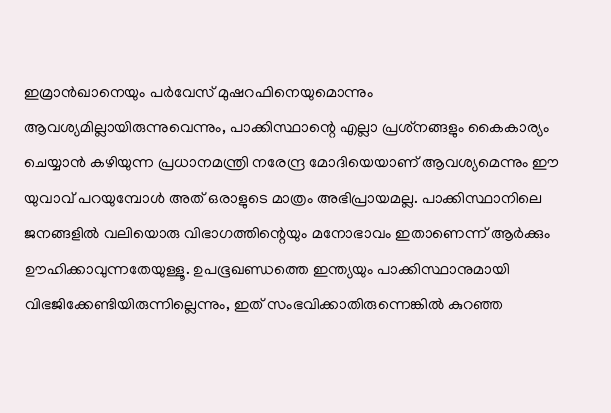ഇമ്രാന്‍ഖാനെയും പര്‍വേസ് മുഷറഫിനെയുമൊന്നും ആവശ്യമില്ലായിരുന്നുവെന്നും, പാക്കിസ്ഥാന്റെ എല്ലാ പ്രശ്‌നങ്ങളും കൈകാര്യം ചെയ്യാന്‍ കഴിയുന്ന പ്രധാനമന്ത്രി നരേന്ദ്ര മോദിയെയാണ് ആവശ്യമെന്നും ഈ യുവാവ് പറയുമ്പോള്‍ അത് ഒരാളുടെ മാത്രം അഭിപ്രായമല്ല. പാക്കിസ്ഥാനിലെ ജനങ്ങളില്‍ വലിയൊരു വിഭാഗത്തിന്റെയും മനോഭാവം ഇതാണെന്ന് ആര്‍ക്കും ഊഹിക്കാവുന്നതേയുള്ളൂ. ഉപഭൂഖണ്ഡത്തെ ഇന്ത്യയും പാക്കിസ്ഥാനുമായി വിഭജിക്കേണ്ടിയിരുന്നില്ലെന്നും, ഇത് സംഭവിക്കാതിരുന്നെങ്കില്‍ കുറഞ്ഞ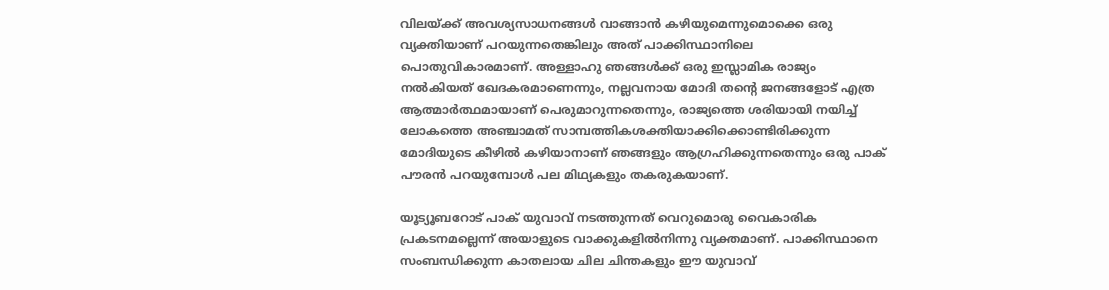വിലയ്‌ക്ക് അവശ്യസാധനങ്ങള്‍ വാങ്ങാന്‍ കഴിയുമെന്നുമൊക്കെ ഒരു വ്യക്തിയാണ് പറയുന്നതെങ്കിലും അത് പാക്കിസ്ഥാനിലെ പൊതുവികാരമാണ്. അള്ളാഹു ഞങ്ങള്‍ക്ക് ഒരു ഇസ്ലാമിക രാജ്യം നല്‍കിയത് ഖേദകരമാണെന്നും, നല്ലവനായ മോദി തന്റെ ജനങ്ങളോട് എത്ര ആത്മാര്‍ത്ഥമായാണ് പെരുമാറുന്നതെന്നും, രാജ്യത്തെ ശരിയായി നയിച്ച് ലോകത്തെ അഞ്ചാമത് സാമ്പത്തികശക്തിയാക്കിക്കൊണ്ടിരിക്കുന്ന മോദിയുടെ കീഴില്‍ കഴിയാനാണ് ഞങ്ങളും ആഗ്രഹിക്കുന്നതെന്നും ഒരു പാക് പൗരന്‍ പറയുമ്പോള്‍ പല മിഥ്യകളും തകരുകയാണ്.

യൂട്യൂബറോട് പാക് യുവാവ് നടത്തുന്നത് വെറുമൊരു വൈകാരിക പ്രകടനമല്ലെന്ന് അയാളുടെ വാക്കുകളില്‍നിന്നു വ്യക്തമാണ്. പാക്കിസ്ഥാനെ സംബന്ധിക്കുന്ന കാതലായ ചില ചിന്തകളും ഈ യുവാവ്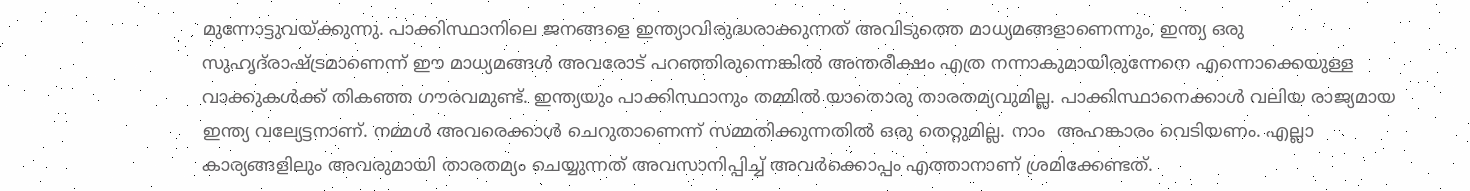മുന്നോട്ടുവയ്‌ക്കുന്നു. പാക്കിസ്ഥാനിലെ ജനങ്ങളെ ഇന്ത്യാവിരുദ്ധരാക്കുന്നത് അവിടുത്തെ മാധ്യമങ്ങളാണെന്നും, ഇന്ത്യ ഒരു സുഹൃദ്‌രാഷ്‌ട്രമാണെന്ന് ഈ മാധ്യമങ്ങള്‍ അവരോട് പറഞ്ഞിരുന്നെങ്കില്‍ അന്തരീക്ഷം എത്ര നന്നാകുമായിരുന്നേനെ എന്നൊക്കെയുള്ള വാക്കുകള്‍ക്ക് തികഞ്ഞ ഗൗരവമുണ്ട്. ഇന്ത്യയും പാക്കിസ്ഥാനും തമ്മില്‍ യാതൊരു താരതമ്യവുമില്ല. പാക്കിസ്ഥാനെക്കാള്‍ വലിയ രാജ്യമായ ഇന്ത്യ വല്യേട്ടനാണ്. നമ്മള്‍ അവരെക്കാള്‍ ചെറുതാണെന്ന് സമ്മതിക്കുന്നതില്‍ ഒരു തെറ്റുമില്ല. നാം  അഹങ്കാരം വെടിയണം. എല്ലാ കാര്യങ്ങളിലും അവരുമായി താരതമ്യം ചെയ്യുന്നത് അവസാനിപ്പിച്ച് അവര്‍ക്കൊപ്പം എത്താനാണ് ശ്രമിക്കേണ്ടത്.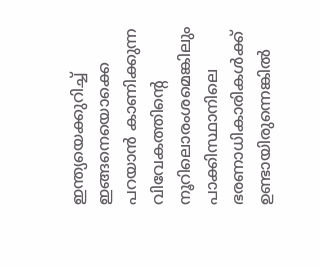ഇന്ത്യയെക്കുറിച്ച് ഇങ്ങനെയൊക്കെ പറയാന്‍ കാണിക്കുന്ന വിവേകത്തിന്റെ നൂറിലൊരംശമെങ്കിലും പാക്കിസ്ഥാനിലെ ഭരണാധികാരികള്‍ക്ക് ഉണ്ടായിരുന്നെങ്കില്‍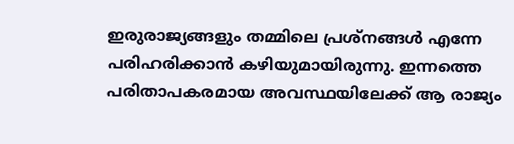ഇരുരാജ്യങ്ങളും തമ്മിലെ പ്രശ്‌നങ്ങള്‍ എന്നേ പരിഹരിക്കാന്‍ കഴിയുമായിരുന്നു. ഇന്നത്തെ പരിതാപകരമായ അവസ്ഥയിലേക്ക് ആ രാജ്യം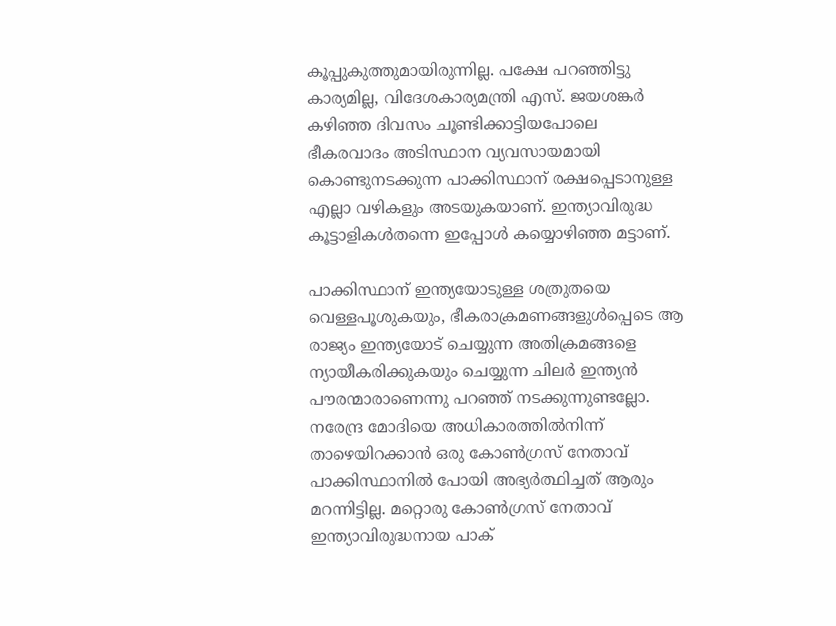കൂപ്പുകുത്തുമായിരുന്നില്ല. പക്ഷേ പറഞ്ഞിട്ടു കാര്യമില്ല, വിദേശകാര്യമന്ത്രി എസ്. ജയശങ്കര്‍ കഴിഞ്ഞ ദിവസം ചൂണ്ടിക്കാട്ടിയപോലെ ഭീകരവാദം അടിസ്ഥാന വ്യവസായമായി കൊണ്ടുനടക്കുന്ന പാക്കിസ്ഥാന് രക്ഷപ്പെടാനുള്ള എല്ലാ വഴികളും അടയുകയാണ്. ഇന്ത്യാവിരുദ്ധ കൂട്ടാളികള്‍തന്നെ ഇപ്പോള്‍ കയ്യൊഴിഞ്ഞ മട്ടാണ്.

പാക്കിസ്ഥാന് ഇന്ത്യയോടുള്ള ശത്രുതയെ വെള്ളപൂശുകയും, ഭീകരാക്രമണങ്ങളുള്‍പ്പെടെ ആ രാജ്യം ഇന്ത്യയോട് ചെയ്യുന്ന അതിക്രമങ്ങളെ ന്യായീകരിക്കുകയും ചെയ്യുന്ന ചിലര്‍ ഇന്ത്യന്‍ പൗരന്മാരാണെന്നു പറഞ്ഞ് നടക്കുന്നുണ്ടല്ലോ. നരേന്ദ്ര മോദിയെ അധികാരത്തില്‍നിന്ന് താഴെയിറക്കാന്‍ ഒരു കോണ്‍ഗ്രസ് നേതാവ് പാക്കിസ്ഥാനില്‍ പോയി അഭ്യര്‍ത്ഥിച്ചത് ആരും മറന്നിട്ടില്ല. മറ്റൊരു കോണ്‍ഗ്രസ് നേതാവ് ഇന്ത്യാവിരുദ്ധനായ പാക്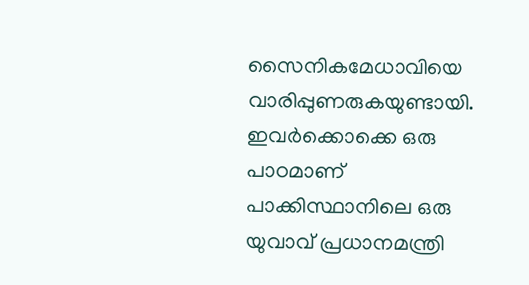സൈനികമേധാവിയെ വാരിപ്പുണരുകയുണ്ടായി. ഇവര്‍ക്കൊക്കെ ഒരു പാഠമാണ് പാക്കിസ്ഥാനിലെ ഒരു യുവാവ് പ്രധാനമന്ത്രി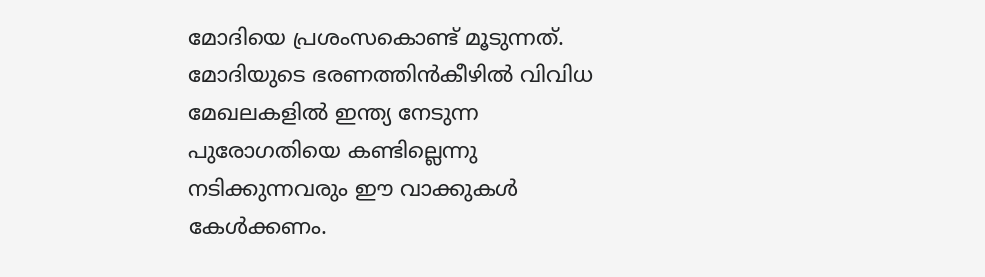മോദിയെ പ്രശംസകൊണ്ട് മൂടുന്നത്. മോദിയുടെ ഭരണത്തിന്‍കീഴില്‍ വിവിധ മേഖലകളില്‍ ഇന്ത്യ നേടുന്ന പുരോഗതിയെ കണ്ടില്ലെന്നു നടിക്കുന്നവരും ഈ വാക്കുകള്‍ കേള്‍ക്കണം.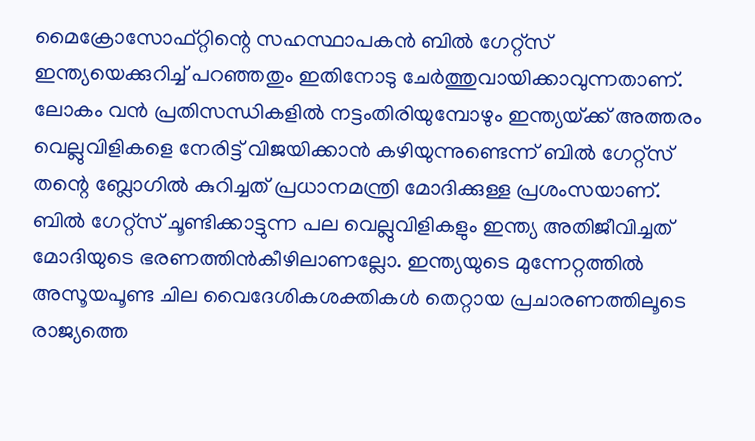മൈക്രോസോഫ്റ്റിന്റെ സഹസ്ഥാപകന്‍ ബില്‍ ഗേറ്റ്‌സ് ഇന്ത്യയെക്കുറിച്ച് പറഞ്ഞതും ഇതിനോടു ചേര്‍ത്തുവായിക്കാവുന്നതാണ്. ലോകം വന്‍ പ്രതിസന്ധികളില്‍ നട്ടംതിരിയുമ്പോഴും ഇന്ത്യയ്‌ക്ക് അത്തരം വെല്ലുവിളികളെ നേരിട്ട് വിജയിക്കാന്‍ കഴിയുന്നുണ്ടെന്ന് ബില്‍ ഗേറ്റ്‌സ് തന്റെ ബ്ലോഗില്‍ കുറിച്ചത് പ്രധാനമന്ത്രി മോദിക്കുള്ള പ്രശംസയാണ്. ബില്‍ ഗേറ്റ്‌സ് ചൂണ്ടിക്കാട്ടുന്ന പല വെല്ലുവിളികളും ഇന്ത്യ അതിജീവിച്ചത് മോദിയുടെ ഭരണത്തിന്‍കീഴിലാണല്ലോ. ഇന്ത്യയുടെ മുന്നേറ്റത്തില്‍ അസൂയപൂണ്ട ചില വൈദേശികശക്തികള്‍ തെറ്റായ പ്രചാരണത്തിലൂടെ രാജ്യത്തെ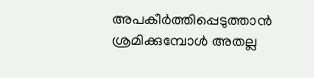അപകീര്‍ത്തിപ്പെടുത്താന്‍ ശ്രമിക്കുമ്പോള്‍ അതല്ല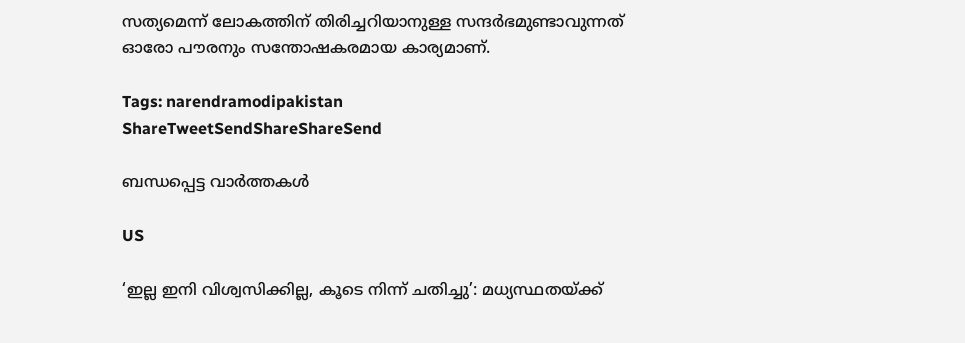സത്യമെന്ന് ലോകത്തിന് തിരിച്ചറിയാനുള്ള സന്ദര്‍ഭമുണ്ടാവുന്നത് ഓരോ പൗരനും സന്തോഷകരമായ കാര്യമാണ്.

Tags: narendramodipakistan
ShareTweetSendShareShareSend

ബന്ധപ്പെട്ട വാര്‍ത്തകള്‍

US

‘ഇല്ല ഇനി വിശ്വസിക്കില്ല, കൂടെ നിന്ന് ചതിച്ചു’: മധ്യസ്ഥതയ്‌ക്ക്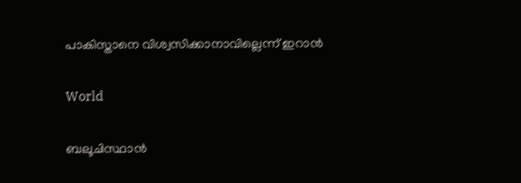പാകിസ്താനെ വിശ്വസിക്കാനാവില്ലെന്ന് ഇറാൻ

World

ബലൂചിസ്ഥാന്‍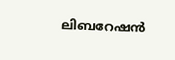ലിബറേഷന്‍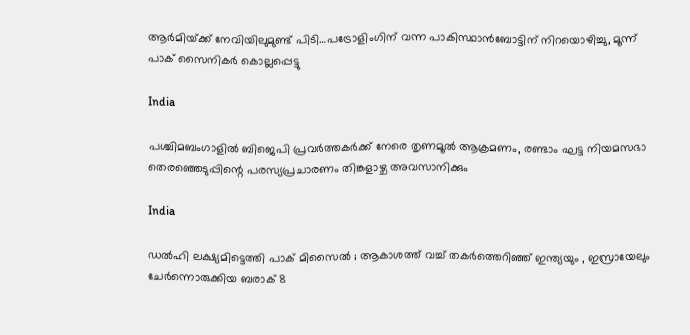ആര്‍മിയ്‌ക്ക് നേവിയിലുമുണ്ട് പിടി…പട്രോളിംഗിന് വന്ന പാകിസ്ഥാന്‍ബോട്ടിന് നിറയൊഴിച്ചു, മൂന്ന് പാക് സൈനികര്‍ കൊല്ലപ്പെട്ടു

India

പശ്ചിമബംഗാളില്‍ ബിജെപി പ്രവര്‍ത്തകര്‍ക്ക് നേരെ തൃണമൂല്‍ ആക്രമണം, രണ്ടാം ഘട്ട നിയമസഭാ തെരഞ്ഞെടുപ്പിന്റെ പരസ്യപ്രചാരണം തിങ്കളാഴ്ച അവസാനിക്കും

India

ഡൽഹി ലക്ഷ്യമിട്ടെത്തി പാക് മിസൈൽ ; ആകാശത്ത് വച്ച് തകർത്തെറിഞ്ഞ് ഇന്ത്യയും , ഇസ്രായേലും ചേർന്നൊരുക്കിയ ബരാക് 8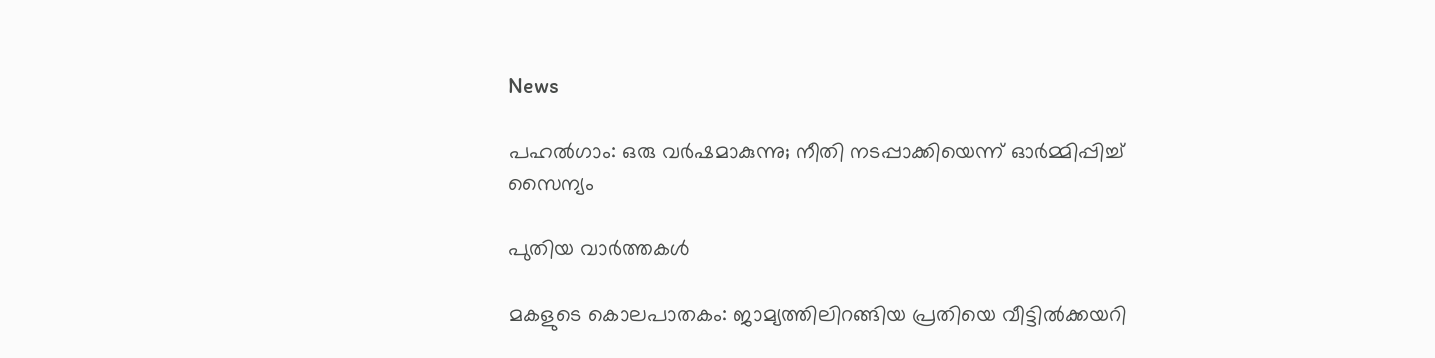News

പഹൽഗാം: ഒരു വർഷമാകുന്നു; നീതി നടപ്പാക്കിയെന്ന് ഓർമ്മിപ്പിച്ച് സൈന്യം

പുതിയ വാര്‍ത്തകള്‍

മകളുടെ കൊലപാതകം: ജാമ്യത്തിലിറങ്ങിയ പ്രതിയെ വീട്ടിൽക്കയറി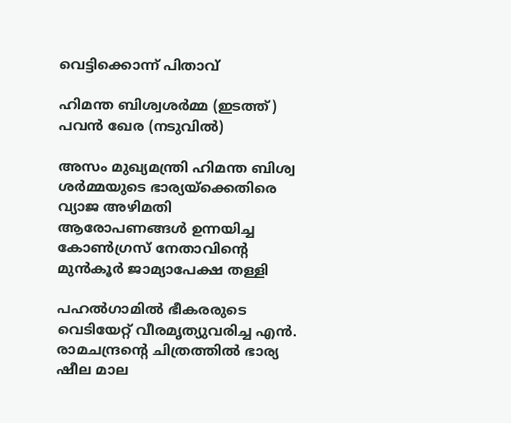വെട്ടിക്കൊന്ന് പിതാവ്

ഹിമന്ത ബിശ്വശര്‍മ്മ (ഇടത്ത്) പവന്‍ ഖേര (നടുവില്‍)

അസം മുഖ്യമന്ത്രി ഹിമന്ത ബിശ്വ ശർമ്മയുടെ ഭാര്യയ്‌ക്കെതിരെ വ്യാജ അഴിമതി ആരോപണങ്ങൾ ഉന്നയിച്ച കോൺഗ്രസ് നേതാവിന്റെ മുൻകൂർ ജാമ്യാപേക്ഷ തള്ളി

പഹല്‍ഗാമില്‍ ഭീകരരുടെ വെടിയേറ്റ് വീരമൃത്യുവരിച്ച എന്‍. രാമചന്ദ്രന്റെ ചിത്രത്തില്‍ ഭാര്യ ഷീല മാല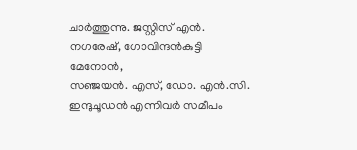ചാര്‍ത്തുന്നു. ജസ്റ്റിസ് എന്‍. നഗരേഷ്, ഗോവിന്ദന്‍കുട്ടി മേനോന്‍,
സഞ്ജയന്‍. എസ്, ഡോ. എന്‍.സി. ഇന്ദുചൂഡന്‍ എന്നിവര്‍ സമീപം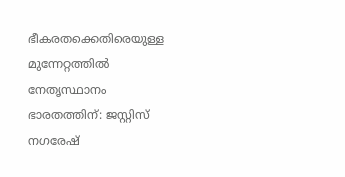ഭീകരതക്കെതിരെയുള്ള മുന്നേറ്റത്തില്‍ നേതൃസ്ഥാനം ഭാരതത്തിന്: ജസ്റ്റിസ് നഗരേഷ്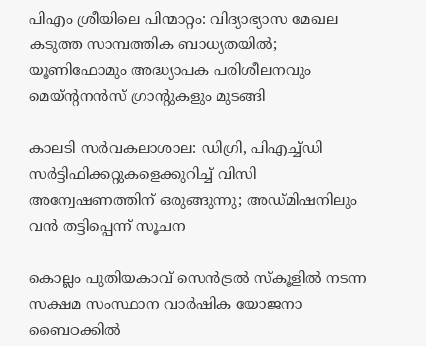പിഎം ശ്രീയിലെ പിന്മാറ്റം: വിദ്യാഭ്യാസ മേഖല കടുത്ത സാമ്പത്തിക ബാധ്യതയില്‍; യൂണിഫോമും അദ്ധ്യാപക പരിശീലനവും മെയ്ന്റനന്‍സ് ഗ്രാന്റുകളും മുടങ്ങി

കാലടി സര്‍വകലാശാല: ഡിഗ്രി, പിഎച്ച്ഡി സര്‍ട്ടിഫിക്കറ്റുകളെക്കുറിച്ച് വിസി അന്വേഷണത്തിന് ഒരുങ്ങുന്നു; അഡ്മിഷനിലും വന്‍ തട്ടിപ്പെന്ന് സൂചന

കൊല്ലം പുതിയകാവ് സെന്‍ട്രല്‍ സ്‌കൂളില്‍ നടന്ന സക്ഷമ സംസ്ഥാന വാര്‍ഷിക യോജനാ ബൈഠക്കില്‍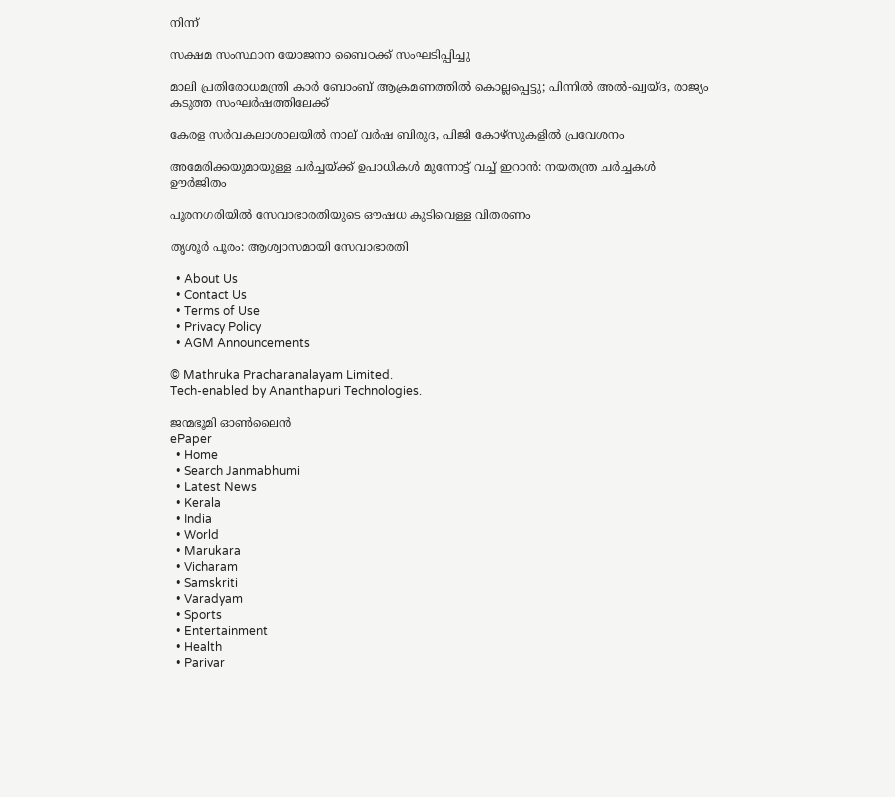നിന്ന്‌

സക്ഷമ സംസ്ഥാന യോജനാ ബൈഠക്ക് സംഘടിപ്പിച്ചു

മാലി പ്രതിരോധമന്ത്രി കാർ ബോംബ് ആക്രമണത്തിൽ കൊല്ലപ്പെട്ടു; പിന്നിൽ അൽ-ഖ്വയ്ദ, രാജ്യം കടുത്ത സംഘർഷത്തിലേക്ക്

കേരള സര്‍വകലാശാലയില്‍ നാല് വര്‍ഷ ബിരുദ, പിജി കോഴ്‌സുകളില്‍ പ്രവേശനം

അമേരിക്കയുമായുള്ള ചർച്ചയ്‌ക്ക് ഉപാധികൾ മുന്നോട്ട് വച്ച് ഇറാൻ: നയതന്ത്ര ചർച്ചകൾ ഊർജിതം

പൂരനഗരിയില്‍ സേവാഭാരതിയുടെ ഔഷധ കുടിവെള്ള വിതരണം

തൃശൂര്‍ പൂരം: ആശ്വാസമായി സേവാഭാരതി

  • About Us
  • Contact Us
  • Terms of Use
  • Privacy Policy
  • AGM Announcements

© Mathruka Pracharanalayam Limited.
Tech-enabled by Ananthapuri Technologies.

ജന്മഭൂമി ഓണ്‍ലൈന്‍
ePaper
  • Home
  • Search Janmabhumi
  • Latest News
  • Kerala
  • India
  • World
  • Marukara
  • Vicharam
  • Samskriti
  • Varadyam
  • Sports
  • Entertainment
  • Health
  • Parivar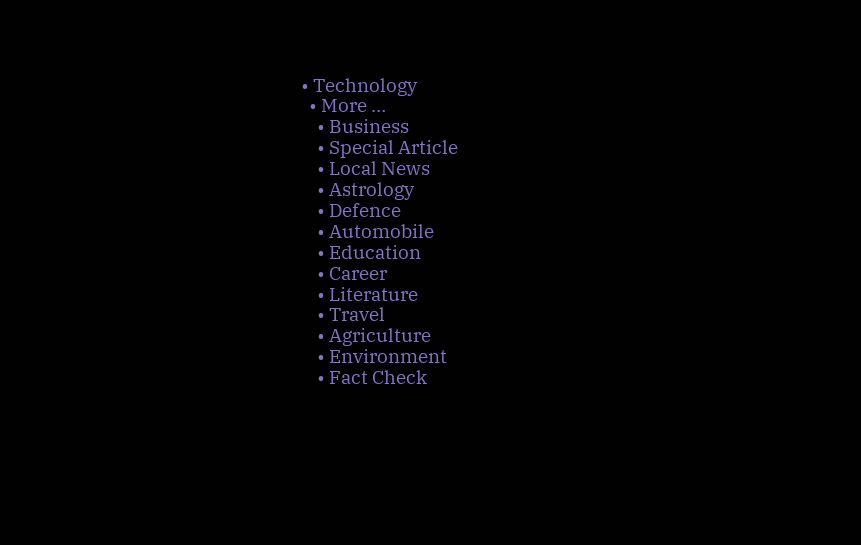• Technology
  • More …
    • Business
    • Special Article
    • Local News
    • Astrology
    • Defence
    • Automobile
    • Education
    • Career
    • Literature
    • Travel
    • Agriculture
    • Environment
    • Fact Check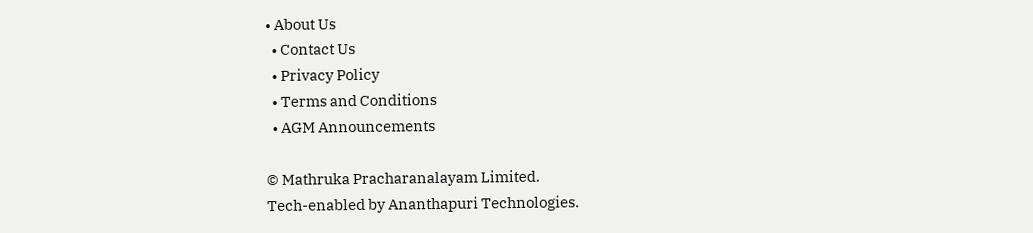• About Us
  • Contact Us
  • Privacy Policy
  • Terms and Conditions
  • AGM Announcements

© Mathruka Pracharanalayam Limited.
Tech-enabled by Ananthapuri Technologies.